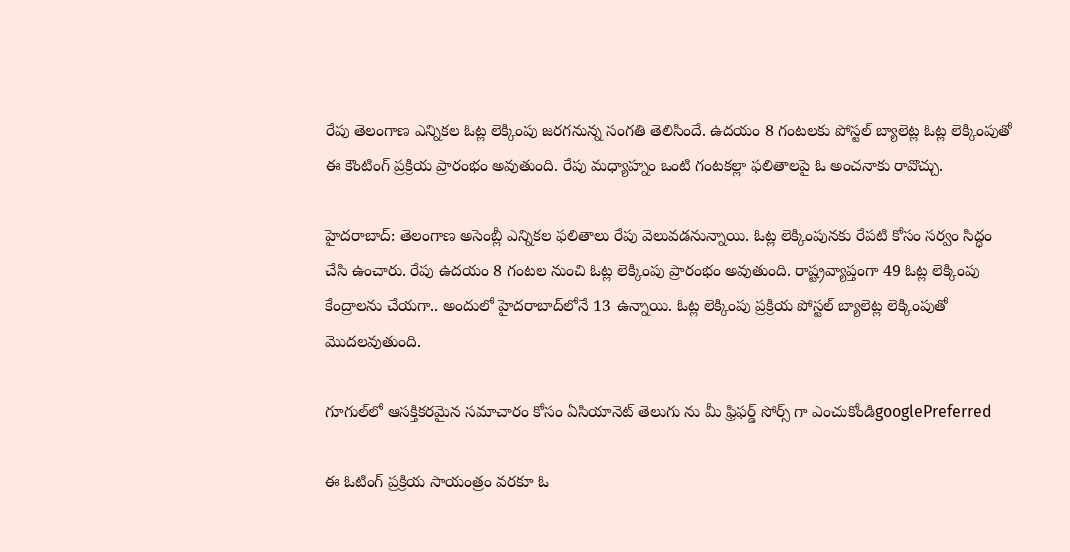రేపు తెలంగాణ ఎన్నికల ఓట్ల లెక్కింపు జరగనున్న సంగతి తెలిసిందే. ఉదయం 8 గంటలకు పోస్టల్ బ్యాలెట్ల ఓట్ల లెక్కింపుతో ఈ కౌంటింగ్ ప్రక్రియ ప్రారంభం అవుతుంది. రేపు మధ్యాహ్నం ఒంటి గంటకల్లా ఫలితాలపై ఓ అంచనాకు రావొచ్చు.

హైదరాబాద్: తెలంగాణ అసెంబ్లీ ఎన్నికల ఫలితాలు రేపు వెలువడనున్నాయి. ఓట్ల లెక్కింపునకు రేపటి కోసం సర్వం సిద్ధం చేసి ఉంచారు. రేపు ఉదయం 8 గంటల నుంచి ఓట్ల లెక్కింపు ప్రారంభం అవుతుంది. రాష్ట్రవ్యాప్తంగా 49 ఓట్ల లెక్కింపు కేంద్రాలను చేయగా.. అందులో హైదరాబాద్‌లోనే 13 ఉన్నాయి. ఓట్ల లెక్కింపు ప్రక్రియ పోస్టల్ బ్యాలెట్ల లెక్కింపుతో మొదలవుతుంది.

గూగుల్‌లో ఆసక్తికరమైన సమాచారం కోసం ఏసియానెట్ తెలుగు ను మీ ఫ్రిఫర్డ్ సోర్స్ గా ఎంచుకోండిgooglePreferred

ఈ ఓటింగ్ ప్రక్రియ సాయంత్రం వరకూ ఓ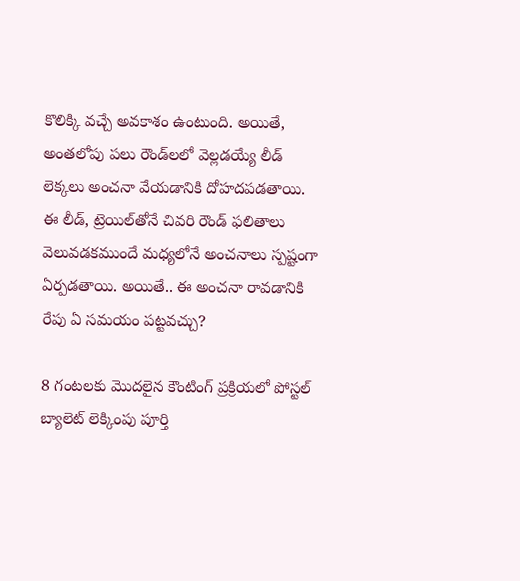కొలిక్కి వచ్చే అవకాశం ఉంటుంది. అయితే, అంతలోపు పలు రౌండ్‌లలో వెల్లడయ్యే లీడ్‌ లెక్కలు అంచనా వేయడానికి దోహదపడతాయి. ఈ లీడ్, ట్రెయిల్‌తోనే చివరి రౌండ్ ఫలితాలు వెలువడకముందే మధ్యలోనే అంచనాలు స్పష్టంగా ఏర్పడతాయి. అయితే.. ఈ అంచనా రావడానికి రేపు ఏ సమయం పట్టవచ్చు?

8 గంటలకు మొదలైన కౌంటింగ్ ప్రక్రియలో పోస్టల్ బ్యాలెట్ లెక్కింపు పూర్తి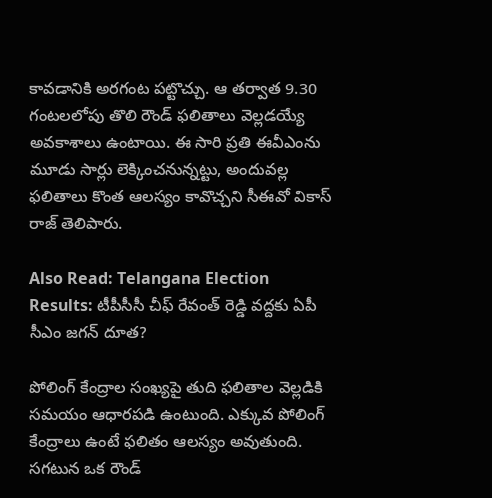కావడానికి అరగంట పట్టొచ్చు. ఆ తర్వాత 9.30 గంటలలోపు తొలి రౌండ్ ఫలితాలు వెల్లడయ్యే అవకాశాలు ఉంటాయి. ఈ సారి ప్రతి ఈవీఎంను మూడు సార్లు లెక్కించనున్నట్టు, అందువల్ల ఫలితాలు కొంత ఆలస్యం కావొచ్చని సీఈవో వికాస్ రాజ్ తెలిపారు.

Also Read: Telangana Election Results: టీపీసీసీ చీఫ్ రేవంత్ రెడ్డి వద్దకు ఏపీ సీఎం జగన్ దూత?

పోలింగ్ కేంద్రాల సంఖ్యపై తుది ఫలితాల వెల్లడికి సమయం ఆధారపడి ఉంటుంది. ఎక్కువ పోలింగ్ కేంద్రాలు ఉంటే ఫలితం ఆలస్యం అవుతుంది. సగటున ఒక రౌండ్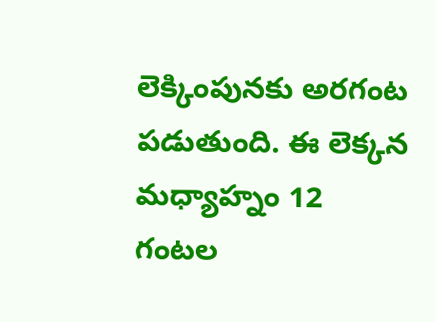లెక్కింపునకు అరగంట పడుతుంది. ఈ లెక్కన మధ్యాహ్నం 12 గంటల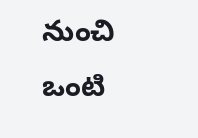నుంచి ఒంటి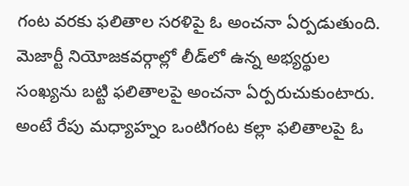గంట వరకు ఫలితాల సరళిపై ఓ అంచనా ఏర్పడుతుంది. మెజార్టీ నియోజకవర్గాల్లో లీడ్‌లో ఉన్న అభ్యర్థుల సంఖ్యను బట్టి ఫలితాలపై అంచనా ఏర్పరుచుకుంటారు. అంటే రేపు మధ్యాహ్నం ఒంటిగంట కల్లా ఫలితాలపై ఓ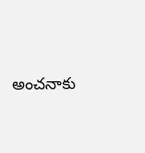అంచనాకు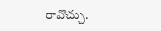రావొచ్చు.